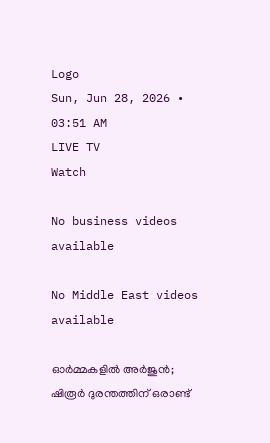Logo
Sun, Jun 28, 2026 • 03:51 AM
LIVE TV
Watch

No business videos available

No Middle East videos available

ഓര്‍മ്മകളില്‍ അര്‍ജുന്‍; ഷിരൂര്‍ ദുരന്തത്തിന് ഒരാണ്ട്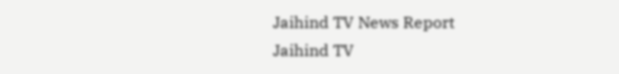Jaihind TV News Report
Jaihind TV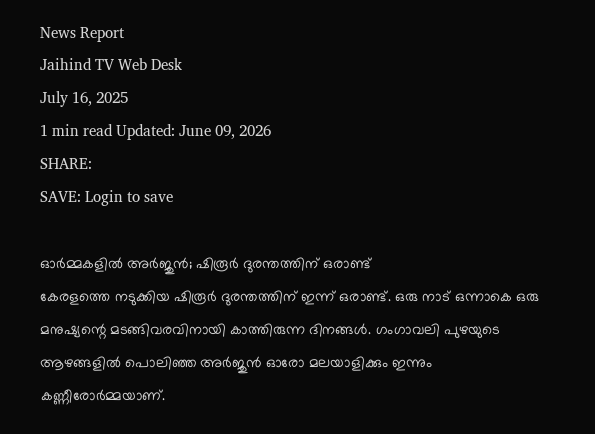News Report
Jaihind TV Web Desk
July 16, 2025
1 min read Updated: June 09, 2026
SHARE:
SAVE: Login to save

ഓര്‍മ്മകളില്‍ അര്‍ജുന്‍; ഷിരൂര്‍ ദുരന്തത്തിന് ഒരാണ്ട്
കേരളത്തെ നടുക്കിയ ഷിരൂര്‍ ദുരന്തത്തിന് ഇന്ന് ഒരാണ്ട്. ഒരു നാട് ഒന്നാകെ ഒരു മനുഷ്യന്റെ മടങ്ങിവരവിനായി കാത്തിരുന്ന ദിനങ്ങള്‍. ഗംഗാവലി പുഴയുടെ ആഴങ്ങളില്‍ പൊലിഞ്ഞ അര്‍ജുന്‍ ഓരോ മലയാളിക്കും ഇന്നും കണ്ണീരോര്‍മ്മയാണ്.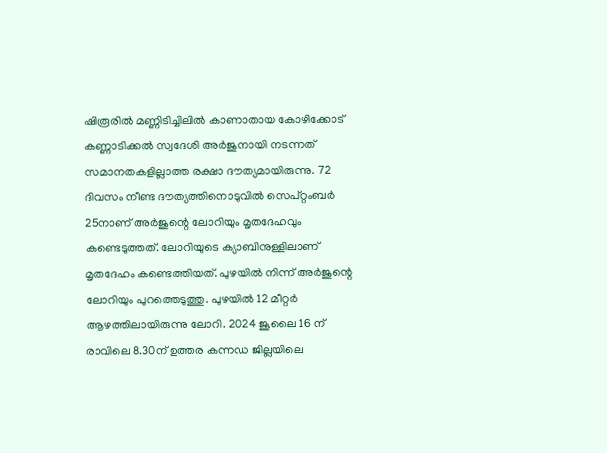ഷിരൂരില്‍ മണ്ണിടിച്ചിലില്‍ കാണാതായ കോഴിക്കോട് കണ്ണാടിക്കല്‍ സ്വദേശി അര്‍ജുനായി നടന്നത് സമാനതകളില്ലാത്ത രക്ഷാ ദൗത്യമായിരുന്നു. 72 ദിവസം നീണ്ട ദൗത്യത്തിനൊടുവില്‍ സെപ്റ്റംബര്‍ 25നാണ് അര്‍ജുന്റെ ലോറിയും മൃതദേഹവും കണ്ടെടുത്തത്. ലോറിയുടെ ക്യാബിനുള്ളിലാണ് മൃതദേഹം കണ്ടെത്തിയത്. പുഴയില്‍ നിന്ന് അര്‍ജുന്റെ ലോറിയും പുറത്തെടുത്തു. പുഴയില്‍ 12 മീറ്റര്‍ ആഴത്തിലായിരുന്നു ലോറി. 2024 ജൂലൈ 16 ന് രാവിലെ 8.30ന് ഉത്തര കന്നഡ ജില്ലയിലെ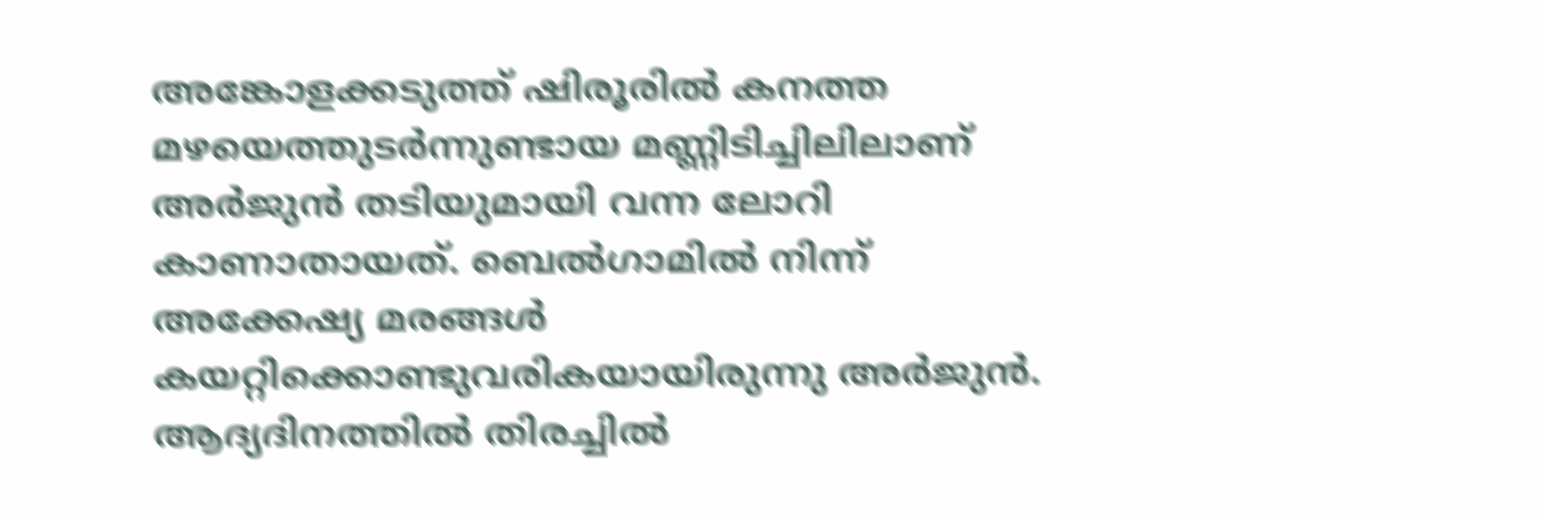അങ്കോളക്കടുത്ത് ഷിരൂരില്‍ കനത്ത മഴയെത്തുടര്‍ന്നുണ്ടായ മണ്ണിടിച്ചിലിലാണ് അര്‍ജുന്‍ തടിയുമായി വന്ന ലോറി കാണാതായത്. ബെല്‍ഗാമില്‍ നിന്ന് അക്കേഷ്യ മരങ്ങള്‍ കയറ്റിക്കൊണ്ടുവരികയായിരുന്നു അര്‍ജുന്‍. ആദ്യദിനത്തില്‍ തിരച്ചില്‍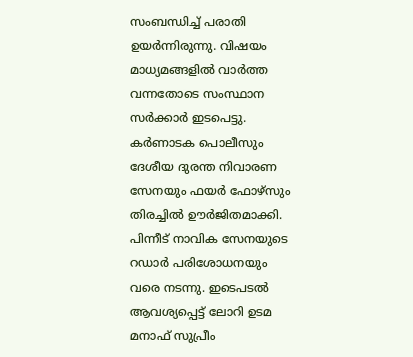സംബന്ധിച്ച് പരാതി ഉയര്‍ന്നിരുന്നു. വിഷയം മാധ്യമങ്ങളില്‍ വാര്‍ത്ത വന്നതോടെ സംസ്ഥാന സര്‍ക്കാര്‍ ഇടപെട്ടു. കര്‍ണാടക പൊലീസും ദേശീയ ദുരന്ത നിവാരണ സേനയും ഫയര്‍ ഫോഴ്‌സും തിരച്ചില്‍ ഊര്‍ജിതമാക്കി. പിന്നീട് നാവിക സേനയുടെ റഡാര്‍ പരിശോധനയും വരെ നടന്നു. ഇടെപടല്‍ ആവശ്യപ്പെട്ട് ലോറി ഉടമ മനാഫ് സുപ്രീം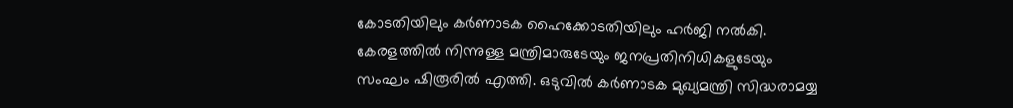കോടതിയിലും കര്‍ണാടക ഹൈക്കോടതിയിലും ഹര്‍ജി നല്‍കി. കേരളത്തില്‍ നിന്നുള്ള മന്ത്രിമാരുടേയും ജനപ്രതിനിധികളുടേയും സംഘം ഷിരൂരില്‍ എത്തി. ഒടുവില്‍ കര്‍ണാടക മുഖ്യമന്ത്രി സിദ്ധരാമയ്യ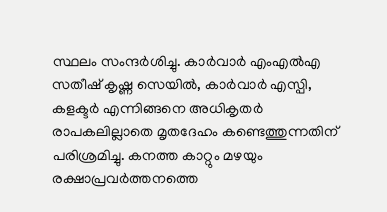സ്ഥലം സംന്ദര്‍ശിച്ചു. കാര്‍വാര്‍ എംഎല്‍എ സതീഷ് കൃഷ്ണ സെയില്‍, കാര്‍വാര്‍ എസ്പി, കളക്ടര്‍ എന്നിങ്ങനെ അധികൃതര്‍ രാപകലില്ലാതെ മൃതദേഹം കണ്ടെത്തുന്നതിന് പരിശ്രമിച്ചു. കനത്ത കാറ്റും മഴയും രക്ഷാപ്രവര്‍ത്തനത്തെ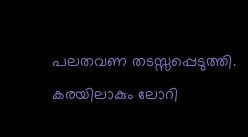പലതവണ തടസ്സപ്പെടുത്തി. കരയിലാകും ലോറി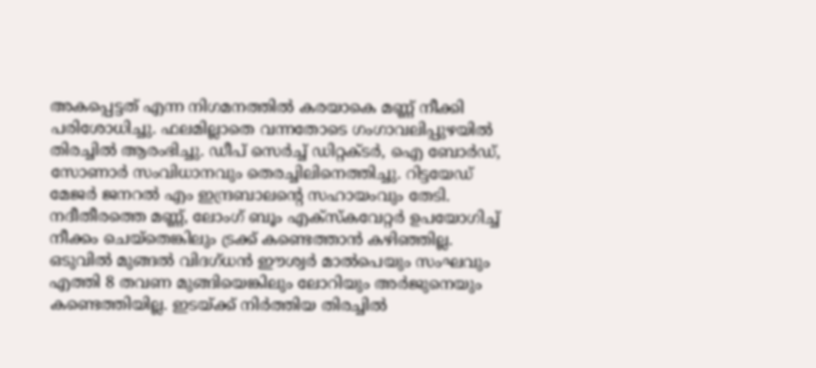അകപ്പെട്ടത് എന്ന നിഗമനത്തില്‍ കരയാകെ മണ്ണ് നീക്കി പരിശോധിച്ചു. ഫലമില്ലാതെ വന്നതോടെ ഗംഗാവലിപ്പുഴയില്‍ തിരച്ചില്‍ ആരംഭിച്ചു. ഡീപ് സെര്‍ച്ച് ഡിറ്റക്ടര്‍, ഐ ബോര്‍ഡ്, സോണാര്‍ സംവിധാനവും തെരച്ചിലിനെത്തിച്ചു. റിട്ടയേഡ് മേജര്‍ ജനറല്‍ എം ഇന്ദ്രബാലന്റെ സഹായംവും തേടി. നദീതീരത്തെ മണ്ണ്, ലോംഗ് ബൂം എക്‌സ്‌കവേറ്റര്‍ ഉപയോഗിച്ച് നീക്കം ചെയ്‌തെങ്കിലും ട്രക്ക് കണ്ടെത്താന്‍ കഴിഞ്ഞില്ല. ഒടുവില്‍ മുങ്ങല്‍ വിദഗ്ധന്‍ ഈശ്വര്‍ മാല്‍പെയും സംഘവും എത്തി 8 തവണ മുങ്ങിയെങ്കിലും ലോറിയും അര്‍ജുനെയും കണ്ടെത്തിയില്ല. ഇടയ്ക്ക് നിര്‍ത്തിയ തിരച്ചില്‍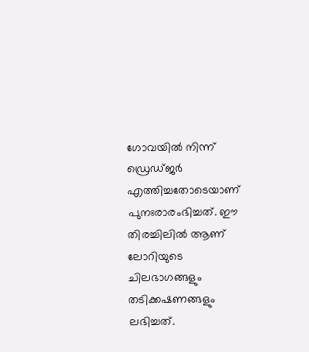ഗോവയില്‍ നിന്ന് ഡ്രെഡ്ജര്‍ എത്തിച്ചതോടെയാണ് പുനഃരാരംഭിച്ചത്. ഈ തിരച്ചിലില്‍ ആണ് ലോറിയുടെ ചിലഭാഗങ്ങളും തടിക്കഷണങ്ങളും ലഭിച്ചത്.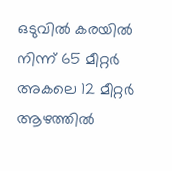ഒടുവില്‍ കരയില്‍ നിന്ന് 65 മീറ്റര്‍ അകലെ 12 മീറ്റര്‍ ആഴത്തില്‍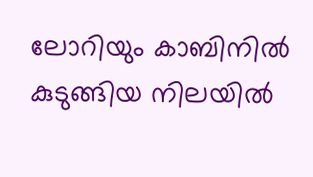ലോറിയും കാബിനില്‍ കുടുങ്ങിയ നിലയില്‍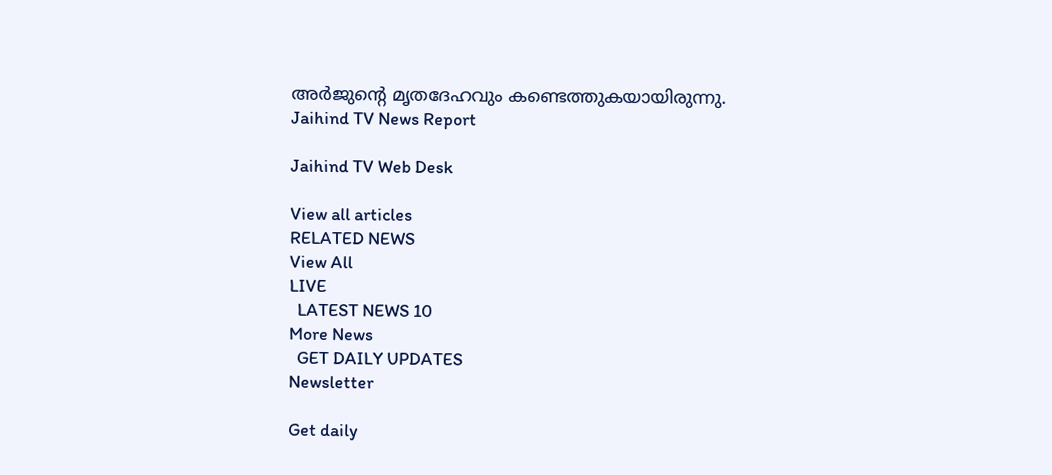അര്‍ജുന്റെ മൃതദേഹവും കണ്ടെത്തുകയായിരുന്നു.
Jaihind TV News Report

Jaihind TV Web Desk

View all articles
RELATED NEWS
View All
LIVE
  LATEST NEWS 10
More News
  GET DAILY UPDATES
Newsletter

Get daily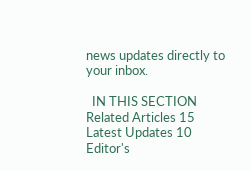news updates directly to your inbox.

  IN THIS SECTION
Related Articles 15
Latest Updates 10
Editor's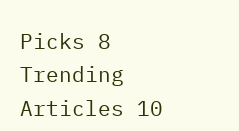Picks 8
Trending Articles 10